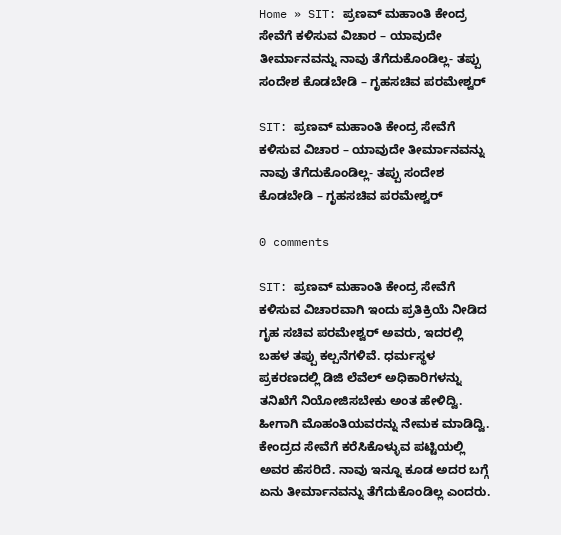Home » SIT: ಪ್ರಣವ್ ಮಹಾಂತಿ ಕೇಂದ್ರ ಸೇವೆಗೆ ಕಳಿಸುವ ವಿಚಾರ – ಯಾವುದೇ ತೀರ್ಮಾನವನ್ನು ನಾವು ತೆಗೆದುಕೊಂಡಿಲ್ಲ- ತಪ್ಪು ಸಂದೇಶ ಕೊಡಬೇಡಿ – ಗೃಹಸಚಿವ ಪರಮೇಶ್ವರ್

SIT: ಪ್ರಣವ್ ಮಹಾಂತಿ ಕೇಂದ್ರ ಸೇವೆಗೆ ಕಳಿಸುವ ವಿಚಾರ – ಯಾವುದೇ ತೀರ್ಮಾನವನ್ನು ನಾವು ತೆಗೆದುಕೊಂಡಿಲ್ಲ- ತಪ್ಪು ಸಂದೇಶ ಕೊಡಬೇಡಿ – ಗೃಹಸಚಿವ ಪರಮೇಶ್ವರ್

0 comments

SIT: ಪ್ರಣವ್ ಮಹಾಂತಿ ಕೇಂದ್ರ ಸೇವೆಗೆ ಕಳಿಸುವ ವಿಚಾರವಾಗಿ ಇಂದು ಪ್ರತಿಕ್ರಿಯೆ ನೀಡಿದ ಗೃಹ ಸಚಿವ ಪರಮೇಶ್ವರ್ ಅವರು, ಇದರಲ್ಲಿ ಬಹಳ ತಪ್ಪು ಕಲ್ಪನೆಗಳಿವೆ. ಧರ್ಮಸ್ಥಳ ಪ್ರಕರಣದಲ್ಲಿ ಡಿಜಿ ಲೆವೆಲ್ ಅಧಿಕಾರಿಗಳನ್ನು ತನಿಖೆಗೆ ನಿಯೋಜಿಸಬೇಕು ಅಂತ ಹೇಳಿದ್ವಿ. ಹೀಗಾಗಿ ಮೊಹಂತಿಯವರನ್ನು ನೇಮಕ ಮಾಡಿದ್ವಿ. ಕೇಂದ್ರದ ಸೇವೆಗೆ ಕರೆಸಿಕೊಳ್ಳುವ ಪಟ್ಟಿಯಲ್ಲಿ ಅವರ ಹೆಸರಿದೆ. ನಾವು ಇನ್ನೂ ಕೂಡ ಅದರ ಬಗ್ಗೆ ಏನು ತೀರ್ಮಾನವನ್ನು ತೆಗೆದುಕೊಂಡಿಲ್ಲ ಎಂದರು.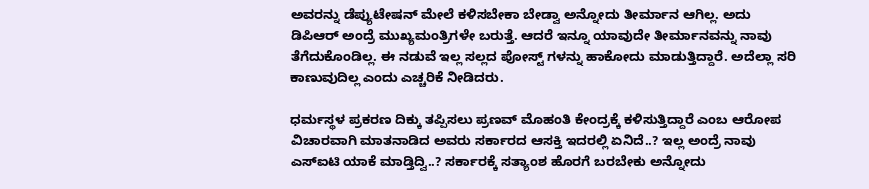ಅವರನ್ನು ಡೆಪ್ಯುಟೇಷನ್ ಮೇಲೆ ಕಳಿಸಬೇಕಾ ಬೇಡ್ವಾ ಅನ್ನೋದು ತೀರ್ಮಾನ ಆಗಿಲ್ಲ. ಅದು ಡಿಪಿಆರ್ ಅಂದ್ರೆ ಮುಖ್ಯಮಂತ್ರಿಗಳೇ ಬರುತ್ತೆ. ಆದರೆ ಇನ್ನೂ ಯಾವುದೇ ತೀರ್ಮಾನವನ್ನು ನಾವು ತೆಗೆದುಕೊಂಡಿಲ್ಲ. ಈ ನಡುವೆ ಇಲ್ಲ ಸಲ್ಲದ ಪೋಸ್ಟ್‌ ಗಳನ್ನು ಹಾಕೋದು ಮಾಡುತ್ತಿದ್ದಾರೆ. ಅದೆಲ್ಲಾ ಸರಿ ಕಾಣುವುದಿಲ್ಲ ಎಂದು ಎಚ್ಚರಿಕೆ ನೀಡಿದರು.

ಧರ್ಮಸ್ಥಳ ಪ್ರಕರಣ ದಿಕ್ಕು ತಪ್ಪಿಸಲು ಪ್ರಣವ್ ಮೊಹಂತಿ ಕೇಂದ್ರಕ್ಕೆ ಕಳಿಸುತ್ತಿದ್ದಾರೆ ಎಂಬ ಆರೋಪ ವಿಚಾರವಾಗಿ ಮಾತನಾಡಿದ ಅವರು ಸರ್ಕಾರದ ಆಸಕ್ತಿ ಇದರಲ್ಲಿ ಏನಿದೆ..? ಇಲ್ಲ ಅಂದ್ರೆ ನಾವು ಎಸ್ಐಟಿ ಯಾಕೆ ಮಾಡ್ತಿದ್ವಿ..? ಸರ್ಕಾರಕ್ಕೆ ಸತ್ಯಾಂಶ ಹೊರಗೆ ಬರಬೇಕು ಅನ್ನೋದು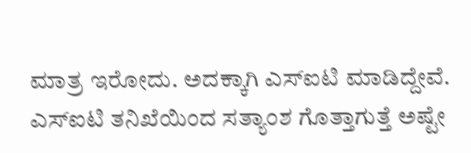ಮಾತ್ರ ಇರೋದು. ಅದಕ್ಕಾಗಿ ಎಸ್ಐಟಿ ಮಾಡಿದ್ದೇವೆ. ಎಸ್ಐಟಿ ತನಿಖೆಯಿಂದ ಸತ್ಯಾಂಶ ಗೊತ್ತಾಗುತ್ತೆ ಅಷ್ಟೇ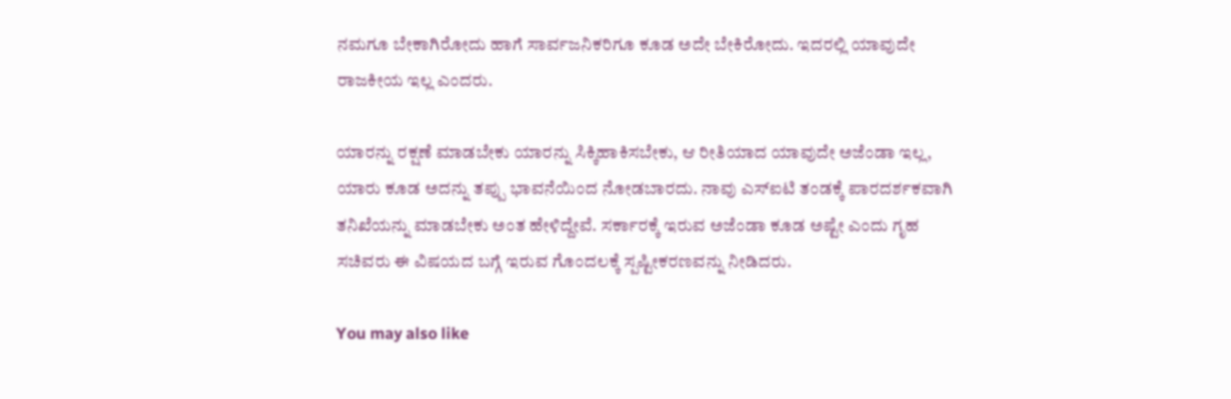ನಮಗೂ ಬೇಕಾಗಿರೋದು ಹಾಗೆ ಸಾರ್ವಜನಿಕರಿಗೂ ಕೂಡ ಅದೇ ಬೇಕಿರೋದು. ಇದರಲ್ಲಿ ಯಾವುದೇ ರಾಜಕೀಯ ಇಲ್ಲ ಎಂದರು.

ಯಾರನ್ನು ರಕ್ಷಣೆ ಮಾಡಬೇಕು ಯಾರನ್ನು ಸಿಕ್ಕಿಹಾಕಿಸಬೇಕು, ಆ ರೀತಿಯಾದ ಯಾವುದೇ ಅಜೆಂಡಾ ಇಲ್ಲ, ಯಾರು ಕೂಡ ಅದನ್ನು ತಪ್ಪು ಭಾವನೆಯಿಂದ ನೋಡಬಾರದು. ನಾವು ಎಸ್ಐಟಿ ತಂಡಕ್ಕೆ ಪಾರದರ್ಶಕವಾಗಿ ತನಿಖೆಯನ್ನು ಮಾಡಬೇಕು ಅಂತ ಹೇಳಿದ್ದೇವೆ. ಸರ್ಕಾರಕ್ಕೆ ಇರುವ ಅಜೆಂಡಾ ಕೂಡ ಅಷ್ಟೇ ಎಂದು ಗೃಹ ಸಚಿವರು ಈ ವಿಷಯದ ಬಗ್ಗೆ ಇರುವ ಗೊಂದಲಕ್ಕೆ ಸ್ಪಷ್ಟೀಕರಣವನ್ನು ನೀಡಿದರು.

You may also like